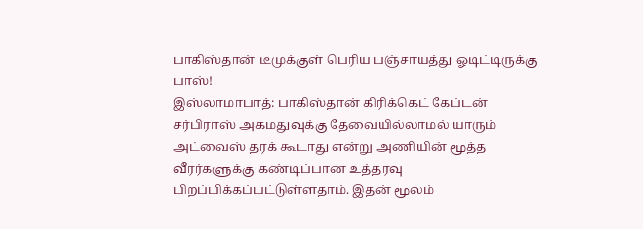பாகிஸ்தான் டீமுக்குள் பெரிய பஞ்சாயத்து ஓடிட்டிருக்கு பாஸ்!
இஸ்லாமாபாத்: பாகிஸ்தான் கிரிக்கெட் கேப்டன் சர்பிராஸ் அகமதுவுக்கு தேவையில்லாமல் யாரும் அட்வைஸ் தரக் கூடாது என்று அணியின் மூத்த வீரர்களுக்கு கண்டிப்பான உத்தரவு பிறப்பிக்கப்பட்டுள்ளதாம். இதன் மூலம்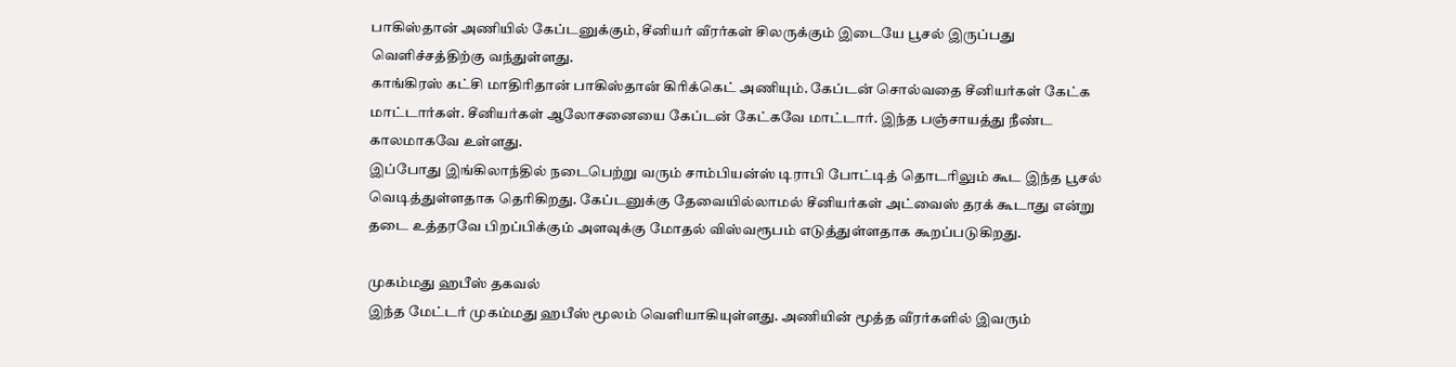பாகிஸ்தான் அணியில் கேப்டனுக்கும், சீனியர் வீரர்கள் சிலருக்கும் இடையே பூசல் இருப்பது வெளிச்சத்திற்கு வந்துள்ளது.
காங்கிரஸ் கட்சி மாதிரிதான் பாகிஸ்தான் கிரிக்கெட் அணியும். கேப்டன் சொல்வதை சீனியர்கள் கேட்க மாட்டார்கள். சீனியர்கள் ஆலோசனையை கேப்டன் கேட்கவே மாட்டார். இந்த பஞ்சாயத்து நீண்ட காலமாகவே உள்ளது.
இப்போது இங்கிலாந்தில் நடைபெற்று வரும் சாம்பியன்ஸ் டிராபி போட்டித் தொடரிலும் கூட இந்த பூசல் வெடித்துள்ளதாக தெரிகிறது. கேப்டனுக்கு தேவையில்லாமல் சீனியர்கள் அட்வைஸ் தரக் கூடாது என்று தடை உத்தரவே பிறப்பிக்கும் அளவுக்கு மோதல் விஸ்வரூபம் எடுத்துள்ளதாக கூறப்படுகிறது.

முகம்மது ஹபீஸ் தகவல்
இந்த மேட்டர் முகம்மது ஹபீஸ் மூலம் வெளியாகியுள்ளது. அணியின் மூத்த வீரர்களில் இவரும்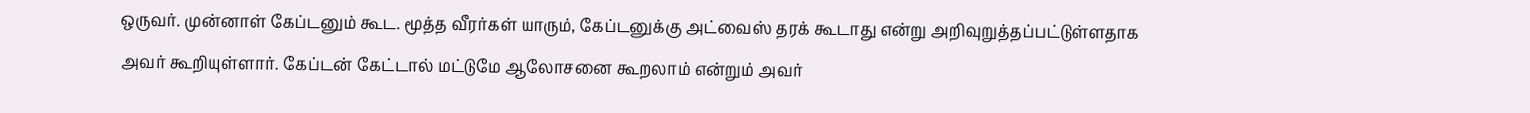ஒருவர். முன்னாள் கேப்டனும் கூட. மூத்த வீரர்கள் யாரும், கேப்டனுக்கு அட்வைஸ் தரக் கூடாது என்று அறிவுறுத்தப்பட்டுள்ளதாக அவர் கூறியுள்ளார். கேப்டன் கேட்டால் மட்டுமே ஆலோசனை கூறலாம் என்றும் அவர்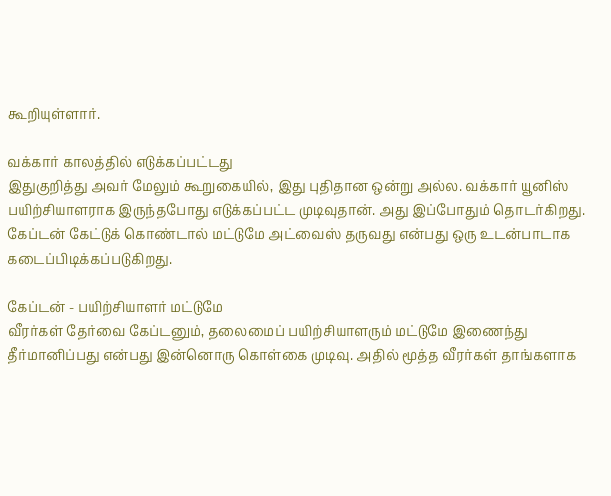கூறியுள்ளார்.

வக்கார் காலத்தில் எடுக்கப்பட்டது
இதுகுறித்து அவர் மேலும் கூறுகையில், இது புதிதான ஒன்று அல்ல. வக்கார் யூனிஸ் பயிற்சியாளராக இருந்தபோது எடுக்கப்பட்ட முடிவுதான். அது இப்போதும் தொடர்கிறது. கேப்டன் கேட்டுக் கொண்டால் மட்டுமே அட்வைஸ் தருவது என்பது ஒரு உடன்பாடாக கடைப்பிடிக்கப்படுகிறது.

கேப்டன் - பயிற்சியாளர் மட்டுமே
வீரர்கள் தேர்வை கேப்டனும், தலைமைப் பயிற்சியாளரும் மட்டுமே இணைந்து தீர்மானிப்பது என்பது இன்னொரு கொள்கை முடிவு. அதில் மூத்த வீரர்கள் தாங்களாக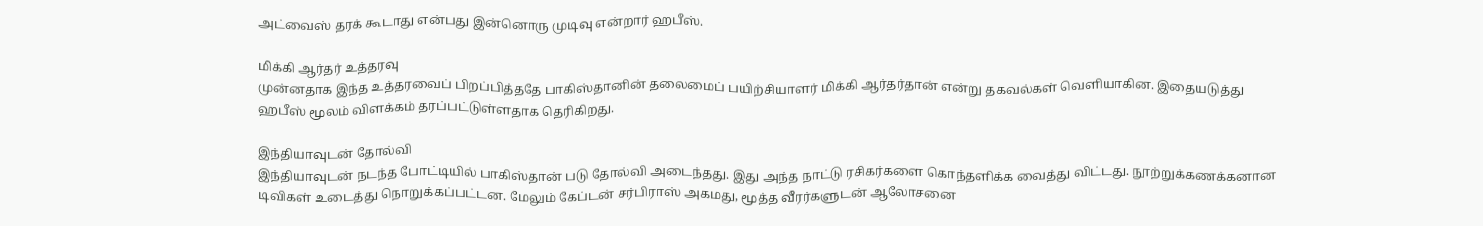அட்வைஸ் தரக் கூடாது என்பது இன்னொரு முடிவு என்றார் ஹபீஸ்.

மிக்கி ஆர்தர் உத்தரவு
முன்னதாக இந்த உத்தரவைப் பிறப்பித்ததே பாகிஸ்தானின் தலைமைப் பயிற்சியாளர் மிக்கி ஆர்தர்தான் என்று தகவல்கள் வெளியாகின. இதையடுத்து ஹபீஸ் மூலம் விளக்கம் தரப்பட்டுள்ளதாக தெரிகிறது.

இந்தியாவுடன் தோல்வி
இந்தியாவுடன் நடந்த போட்டியில் பாகிஸ்தான் படு தோல்வி அடைந்தது. இது அந்த நாட்டு ரசிகர்களை கொந்தளிக்க வைத்து விட்டது. நூற்றுக்கணக்கனான டிவிகள் உடைத்து நொறுக்கப்பட்டன. மேலும் கேப்டன் சர்பிராஸ் அகமது, மூத்த வீரர்களுடன் ஆலோசனை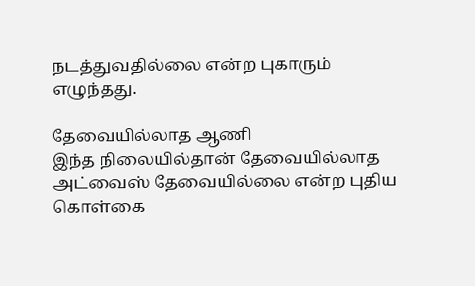நடத்துவதில்லை என்ற புகாரும் எழுந்தது.

தேவையில்லாத ஆணி
இந்த நிலையில்தான் தேவையில்லாத அட்வைஸ் தேவையில்லை என்ற புதிய கொள்கை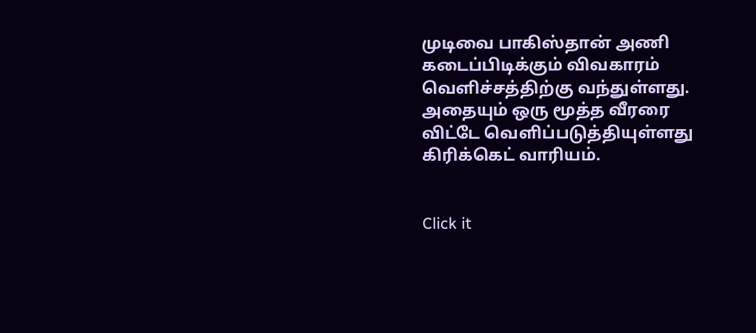முடிவை பாகிஸ்தான் அணி கடைப்பிடிக்கும் விவகாரம் வெளிச்சத்திற்கு வந்துள்ளது. அதையும் ஒரு மூத்த வீரரை விட்டே வெளிப்படுத்தியுள்ளது கிரிக்கெட் வாரியம்.


Click it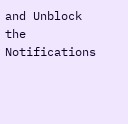and Unblock the Notifications